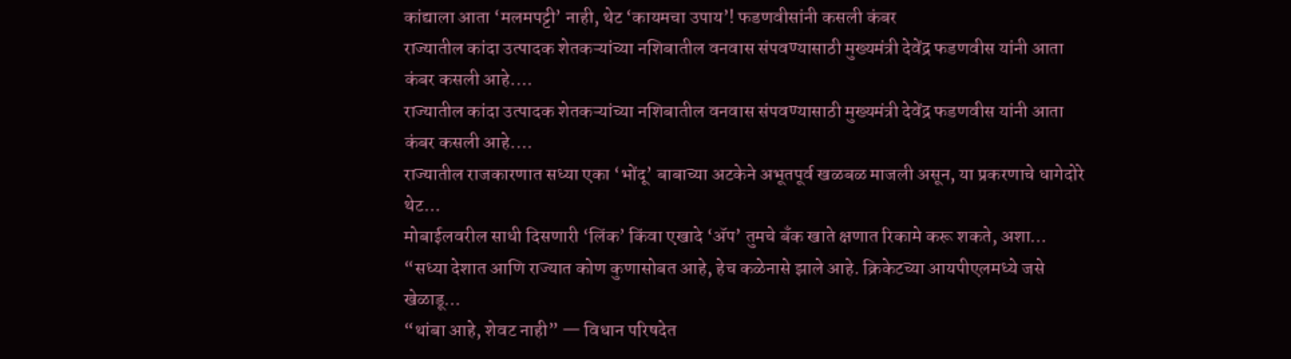कांद्याला आता ‘मलमपट्टी’ नाही, थेट ‘कायमचा उपाय’! फडणवीसांनी कसली कंबर
राज्यातील कांदा उत्पादक शेतकऱ्यांच्या नशिबातील वनवास संपवण्यासाठी मुख्यमंत्री देवेंद्र फडणवीस यांनी आता कंबर कसली आहे.…
राज्यातील कांदा उत्पादक शेतकऱ्यांच्या नशिबातील वनवास संपवण्यासाठी मुख्यमंत्री देवेंद्र फडणवीस यांनी आता कंबर कसली आहे.…
राज्यातील राजकारणात सध्या एका ‘भोंदू’ बाबाच्या अटकेने अभूतपूर्व खळबळ माजली असून, या प्रकरणाचे धागेदोरे थेट…
मोबाईलवरील साधी दिसणारी ‘लिंक’ किंवा एखादे ‘ॲप’ तुमचे बँक खाते क्षणात रिकामे करू शकते, अशा…
“सध्या देशात आणि राज्यात कोण कुणासोबत आहे, हेच कळेनासे झाले आहे. क्रिकेटच्या आयपीएलमध्ये जसे खेळाडू…
“थांबा आहे, शेवट नाही” — विधान परिषदेत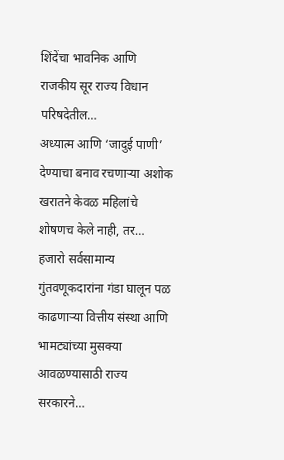शिंदेंचा भावनिक आणि राजकीय सूर राज्य विधान परिषदेतील…
अध्यात्म आणि ‘जादुई पाणी’ देण्याचा बनाव रचणाऱ्या अशोक खरातने केवळ महिलांचे शोषणच केले नाही, तर…
हजारो सर्वसामान्य गुंतवणूकदारांना गंडा घालून पळ काढणाऱ्या वित्तीय संस्था आणि भामट्यांच्या मुसक्या आवळण्यासाठी राज्य सरकारने…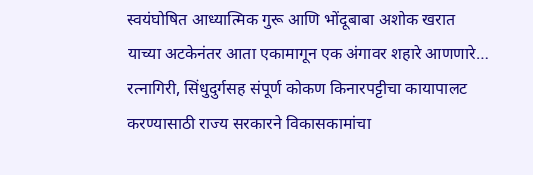स्वयंघोषित आध्यात्मिक गुरू आणि भोंदूबाबा अशोक खरात याच्या अटकेनंतर आता एकामागून एक अंगावर शहारे आणणारे…
रत्नागिरी, सिंधुदुर्गसह संपूर्ण कोकण किनारपट्टीचा कायापालट करण्यासाठी राज्य सरकारने विकासकामांचा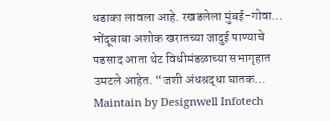धडाका लावला आहे. रखडलेला मुंबई-गोवा…
भोंदूबाबा अशोक खरातच्या जादुई पाण्याचे पडसाद आता थेट विधीमंडळाच्या सभागृहात उमटले आहेत. “जशी अंधश्रद्धा घातक…
Maintain by Designwell Infotech